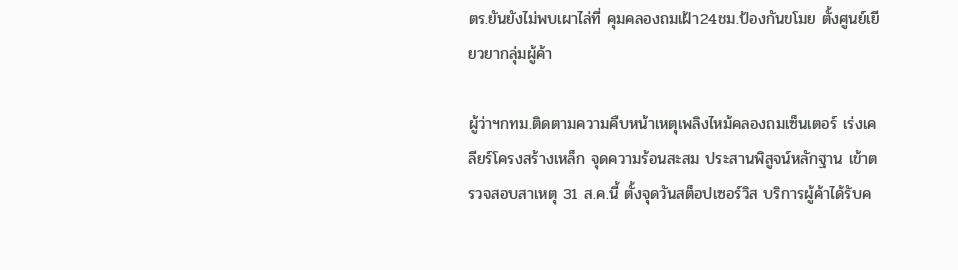ตร.ยันยังไม่พบเผาไล่ที่ คุมคลองถมเฝ้า24ชม.ป้องกันขโมย ตั้งศูนย์เยียวยากลุ่มผู้ค้า

ผู้ว่าฯกทม.ติดตามความคืบหน้าเหตุเพลิงไหม้คลองถมเซ็นเตอร์ เร่งเคลียร์โครงสร้างเหล็ก จุดความร้อนสะสม ประสานพิสูจน์หลักฐาน เข้าตรวจสอบสาเหตุ 31 ส.ค.นี้ ตั้งจุดวันสต็อปเซอร์วิส บริการผู้ค้าได้รับค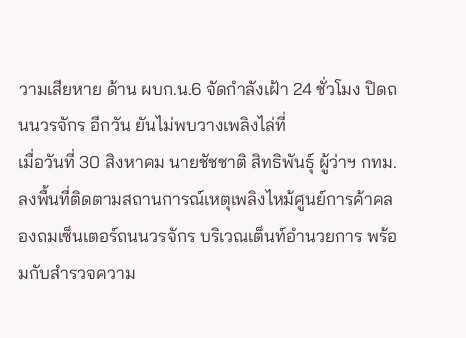วามเสียหาย ด้าน ผบก.น.6 จัดกำลังเฝ้า 24 ชั่วโมง ปิดถนนวรจักร อีกวัน ยันไม่พบวางเพลิงไล่ที่
เมื่อวันที่ 30 สิงหาคม นายชัชชาติ สิทธิพันธุ์ ผู้ว่าฯ กทม.ลงพื้นที่ติดตามสถานการณ์เหตุเพลิงไหม้ศูนย์การค้าคลองถมเซ็นเตอร์ถนนวรจักร บริเวณเต็นท์อำนวยการ พร้อมกับสำรวจความ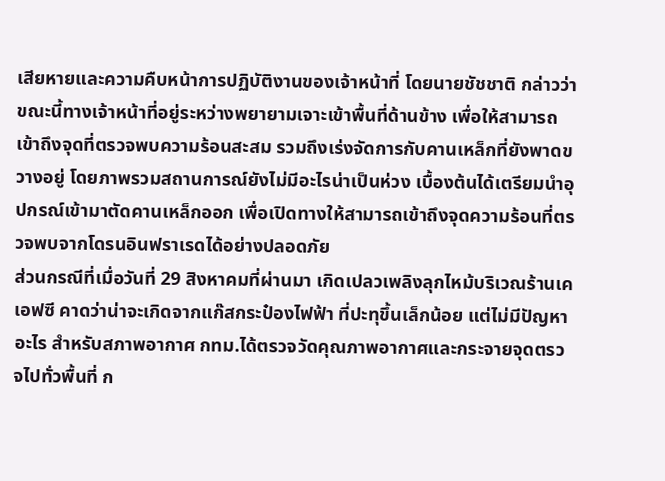เสียหายและความคืบหน้าการปฏิบัติงานของเจ้าหน้าที่ โดยนายชัชชาติ กล่าวว่า ขณะนี้ทางเจ้าหน้าที่อยู่ระหว่างพยายามเจาะเข้าพื้นที่ด้านข้าง เพื่อให้สามารถเข้าถึงจุดที่ตรวจพบความร้อนสะสม รวมถึงเร่งจัดการกับคานเหล็กที่ยังพาดขวางอยู่ โดยภาพรวมสถานการณ์ยังไม่มีอะไรน่าเป็นห่วง เบื้องต้นได้เตรียมนำอุปกรณ์เข้ามาตัดคานเหล็กออก เพื่อเปิดทางให้สามารถเข้าถึงจุดความร้อนที่ตรวจพบจากโดรนอินฟราเรดได้อย่างปลอดภัย
ส่วนกรณีที่เมื่อวันที่ 29 สิงหาคมที่ผ่านมา เกิดเปลวเพลิงลุกไหม้บริเวณร้านเคเอฟซี คาดว่าน่าจะเกิดจากแก๊สกระป๋องไฟฟ้า ที่ปะทุขึ้นเล็กน้อย แต่ไม่มีปัญหาอะไร สำหรับสภาพอากาศ กทม.ได้ตรวจวัดคุณภาพอากาศและกระจายจุดตรวจไปทั่วพื้นที่ ก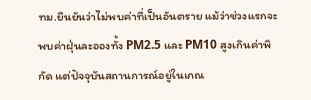ทม.ยืนยันว่าไม่พบค่าที่เป็นอันตราย แม้ว่าช่วงแรกจะพบค่าฝุ่นละอองทั้ง PM2.5 และ PM10 สูงเกินค่าพิกัด แต่ปัจจุบันสถานการณ์อยู่ในเกณ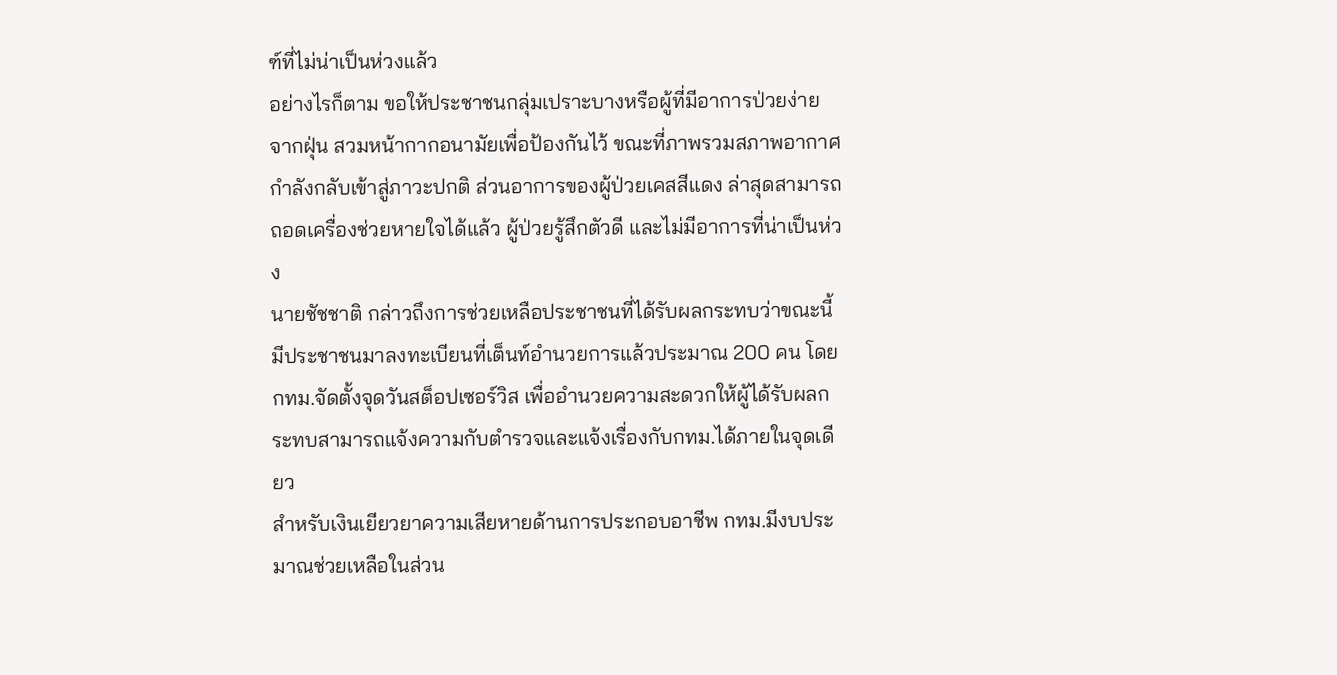ฑ์ที่ไม่น่าเป็นห่วงแล้ว
อย่างไรก็ตาม ขอให้ประชาชนกลุ่มเปราะบางหรือผู้ที่มีอาการป่วยง่ายจากฝุ่น สวมหน้ากากอนามัยเพื่อป้องกันไว้ ขณะที่ภาพรวมสภาพอากาศกำลังกลับเข้าสู่ภาวะปกติ ส่วนอาการของผู้ป่วยเคสสีแดง ล่าสุดสามารถถอดเครื่องช่วยหายใจได้แล้ว ผู้ป่วยรู้สึกตัวดี และไม่มีอาการที่น่าเป็นห่วง
นายชัชชาติ กล่าวถึงการช่วยเหลือประชาชนที่ได้รับผลกระทบว่าขณะนี้มีประชาชนมาลงทะเบียนที่เต็นท์อำนวยการแล้วประมาณ 200 คน โดย กทม.จัดตั้งจุดวันสต็อปเซอร์วิส เพื่ออำนวยความสะดวกให้ผู้ได้รับผลกระทบสามารถแจ้งความกับตำรวจและแจ้งเรื่องกับกทม.ได้ภายในจุดเดียว
สำหรับเงินเยียวยาความเสียหายด้านการประกอบอาชีพ กทม.มีงบประมาณช่วยเหลือในส่วน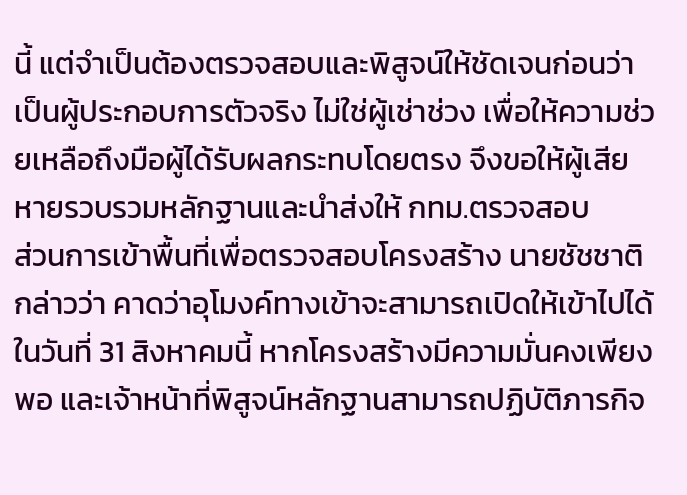นี้ แต่จำเป็นต้องตรวจสอบและพิสูจน์ให้ชัดเจนก่อนว่าเป็นผู้ประกอบการตัวจริง ไม่ใช่ผู้เช่าช่วง เพื่อให้ความช่วยเหลือถึงมือผู้ได้รับผลกระทบโดยตรง จึงขอให้ผู้เสียหายรวบรวมหลักฐานและนำส่งให้ กทม.ตรวจสอบ
ส่วนการเข้าพื้นที่เพื่อตรวจสอบโครงสร้าง นายชัชชาติ กล่าวว่า คาดว่าอุโมงค์ทางเข้าจะสามารถเปิดให้เข้าไปได้ในวันที่ 31 สิงหาคมนี้ หากโครงสร้างมีความมั่นคงเพียงพอ และเจ้าหน้าที่พิสูจน์หลักฐานสามารถปฏิบัติภารกิจ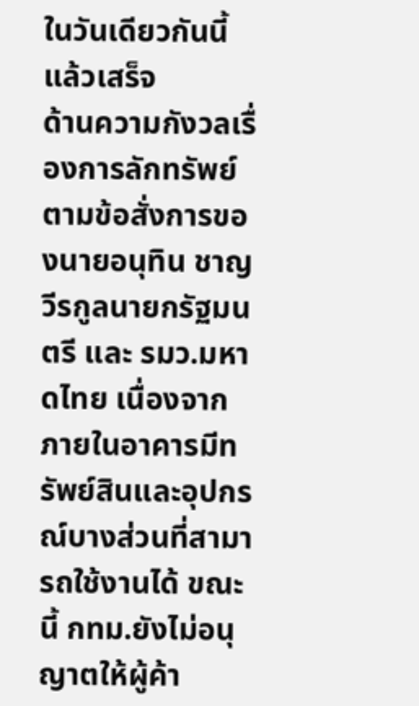ในวันเดียวกันนี้แล้วเสร็จ
ด้านความกังวลเรื่องการลักทรัพย์ ตามข้อสั่งการของนายอนุทิน ชาญวีรกูลนายกรัฐมนตรี และ รมว.มหาดไทย เนื่องจากภายในอาคารมีทรัพย์สินและอุปกรณ์บางส่วนที่สามารถใช้งานได้ ขณะนี้ กทม.ยังไม่อนุญาตให้ผู้ค้า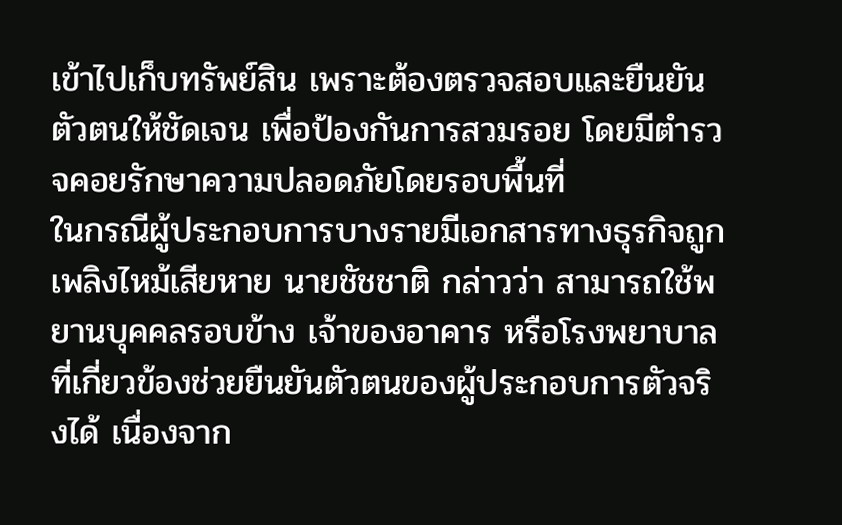เข้าไปเก็บทรัพย์สิน เพราะต้องตรวจสอบและยืนยันตัวตนให้ชัดเจน เพื่อป้องกันการสวมรอย โดยมีตำรวจคอยรักษาความปลอดภัยโดยรอบพื้นที่
ในกรณีผู้ประกอบการบางรายมีเอกสารทางธุรกิจถูกเพลิงไหม้เสียหาย นายชัชชาติ กล่าวว่า สามารถใช้พยานบุคคลรอบข้าง เจ้าของอาคาร หรือโรงพยาบาลที่เกี่ยวข้องช่วยยืนยันตัวตนของผู้ประกอบการตัวจริงได้ เนื่องจาก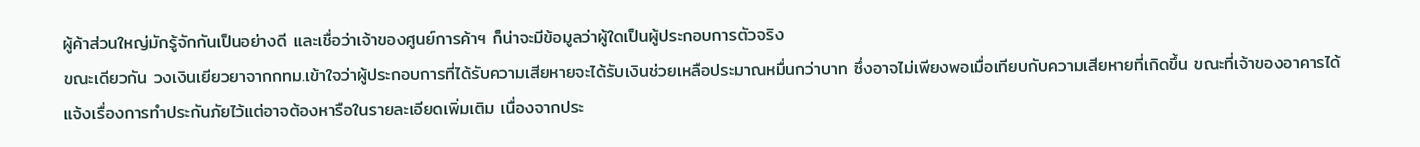ผู้ค้าส่วนใหญ่มักรู้จักกันเป็นอย่างดี และเชื่อว่าเจ้าของศูนย์การค้าฯ ก็น่าจะมีข้อมูลว่าผู้ใดเป็นผู้ประกอบการตัวจริง
ขณะเดียวกัน วงเงินเยียวยาจากกทม.เข้าใจว่าผู้ประกอบการที่ได้รับความเสียหายจะได้รับเงินช่วยเหลือประมาณหมื่นกว่าบาท ซึ่งอาจไม่เพียงพอเมื่อเทียบกับความเสียหายที่เกิดขึ้น ขณะที่เจ้าของอาคารได้แจ้งเรื่องการทำประกันภัยไว้แต่อาจต้องหารือในรายละเอียดเพิ่มเติม เนื่องจากประ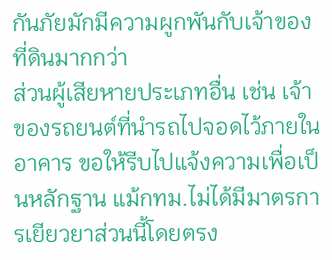กันภัยมักมีความผูกพันกับเจ้าของที่ดินมากกว่า
ส่วนผู้เสียหายประเภทอื่น เช่น เจ้าของรถยนต์ที่นำรถไปจอดไว้ภายในอาคาร ขอให้รีบไปแจ้งความเพื่อเป็นหลักฐาน แม้กทม.ไม่ได้มีมาตรการเยียวยาส่วนนี้โดยตรง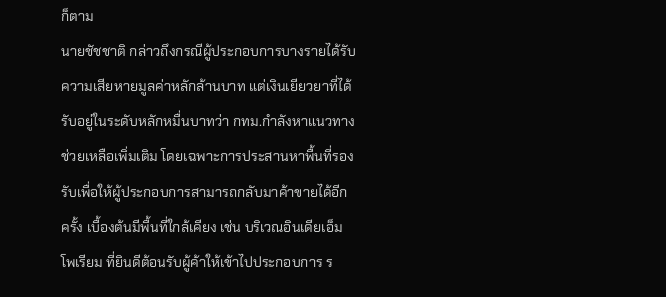ก็ตาม
นายชัชชาติ กล่าวถึงกรณีผู้ประกอบการบางรายได้รับความเสียหายมูลค่าหลักล้านบาท แต่เงินเยียวยาที่ได้รับอยู่ในระดับหลักหมื่นบาทว่า กทม.กำลังหาแนวทางช่วยเหลือเพิ่มเติม โดยเฉพาะการประสานหาพื้นที่รองรับเพื่อให้ผู้ประกอบการสามารถกลับมาค้าขายได้อีกครั้ง เบื้องต้นมีพื้นที่ใกล้เคียง เช่น บริเวณอินเดียเอ็มโพเรียม ที่ยินดีต้อนรับผู้ค้าให้เข้าไปประกอบการ ร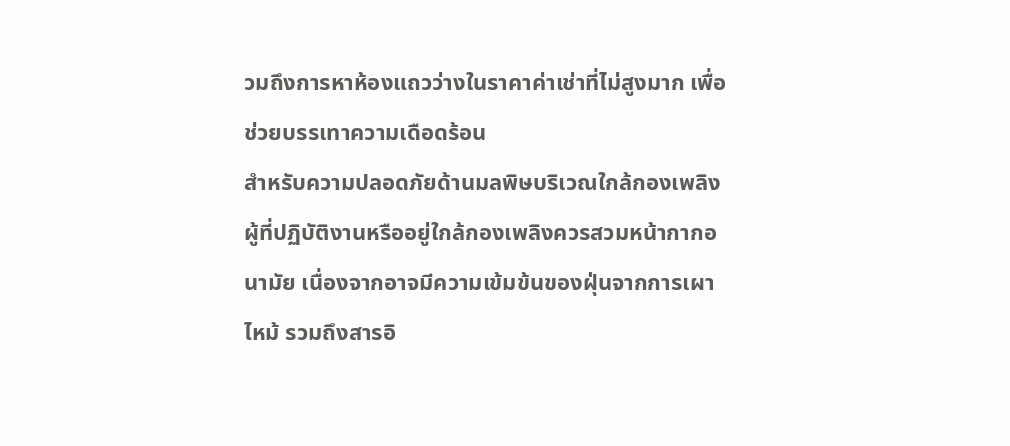วมถึงการหาห้องแถวว่างในราคาค่าเช่าที่ไม่สูงมาก เพื่อช่วยบรรเทาความเดือดร้อน
สำหรับความปลอดภัยด้านมลพิษบริเวณใกล้กองเพลิง ผู้ที่ปฏิบัติงานหรืออยู่ใกล้กองเพลิงควรสวมหน้ากากอนามัย เนื่องจากอาจมีความเข้มข้นของฝุ่นจากการเผาไหม้ รวมถึงสารอิ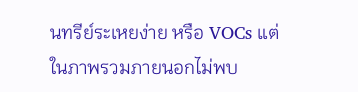นทรีย์ระเหยง่าย หรือ VOCs แต่ในภาพรวมภายนอกไม่พบ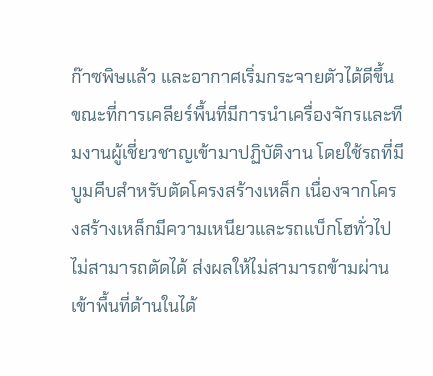ก๊าซพิษแล้ว และอากาศเริ่มกระจายตัวได้ดีขึ้น
ขณะที่การเคลียร์พื้นที่มีการนำเครื่องจักรและทีมงานผู้เชี่ยวชาญเข้ามาปฏิบัติงาน โดยใช้รถที่มีบูมคีบสำหรับตัดโครงสร้างเหล็ก เนื่องจากโครงสร้างเหล็กมีความเหนียวและรถแบ็กโฮทั่วไปไม่สามารถตัดได้ ส่งผลให้ไม่สามารถข้ามผ่านเข้าพื้นที่ด้านในได้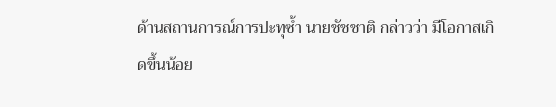ด้านสถานการณ์การปะทุซ้ำ นายชัชชาติ กล่าวว่า มีโอกาสเกิดขึ้นน้อย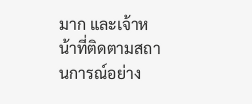มาก และเจ้าหน้าที่ติดตามสถานการณ์อย่าง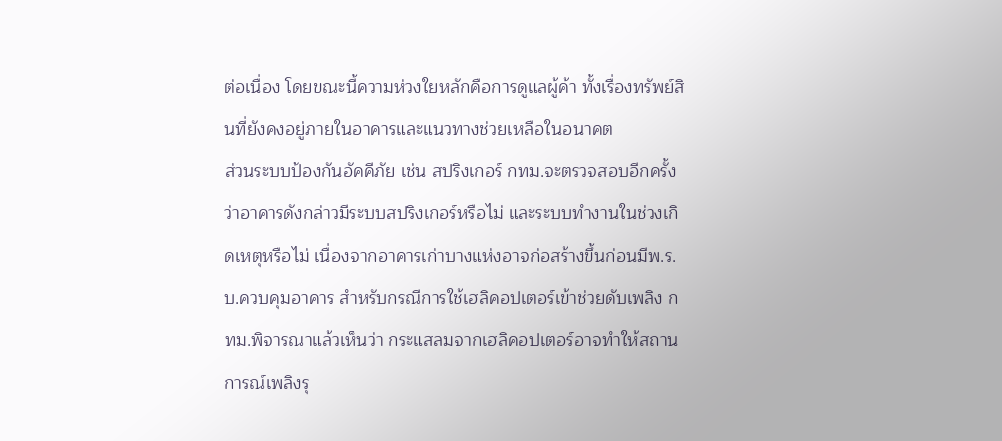ต่อเนื่อง โดยขณะนี้ความห่วงใยหลักคือการดูแลผู้ค้า ทั้งเรื่องทรัพย์สินที่ยังคงอยู่ภายในอาคารและแนวทางช่วยเหลือในอนาคต
ส่วนระบบป้องกันอัคคีภัย เช่น สปริงเกอร์ กทม.จะตรวจสอบอีกครั้งว่าอาคารดังกล่าวมีระบบสปริงเกอร์หรือไม่ และระบบทำงานในช่วงเกิดเหตุหรือไม่ เนื่องจากอาคารเก่าบางแห่งอาจก่อสร้างขึ้นก่อนมีพ.ร.บ.ควบคุมอาคาร สำหรับกรณีการใช้เฮลิคอปเตอร์เข้าช่วยดับเพลิง กทม.พิจารณาแล้วเห็นว่า กระแสลมจากเฮลิคอปเตอร์อาจทำให้สถานการณ์เพลิงรุ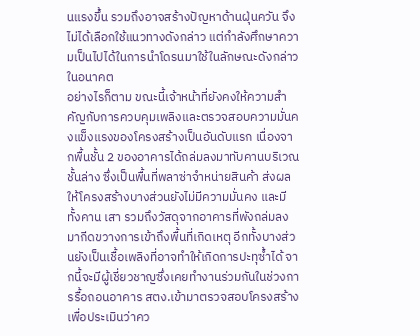นแรงขึ้น รวมถึงอาจสร้างปัญหาด้านฝุ่นควัน จึงไม่ได้เลือกใช้แนวทางดังกล่าว แต่กำลังศึกษาความเป็นไปได้ในการนำโดรนมาใช้ในลักษณะดังกล่าวในอนาคต
อย่างไรก็ตาม ขณะนี้เจ้าหน้าที่ยังคงให้ความสำคัญกับการควบคุมเพลิงและตรวจสอบความมั่นคงแข็งแรงของโครงสร้างเป็นอันดับแรก เนื่องจากพื้นชั้น 2 ของอาคารได้ถล่มลงมาทับคานบริเวณชั้นล่าง ซึ่งเป็นพื้นที่พลาซ่าจำหน่ายสินค้า ส่งผลให้โครงสร้างบางส่วนยังไม่มีความมั่นคง และมีทั้งคาน เสา รวมถึงวัสดุจากอาคารที่พังถล่มลงมากีดขวางการเข้าถึงพื้นที่เกิดเหตุ อีกทั้งบางส่วนยังเป็นเชื้อเพลิงที่อาจทำให้เกิดการปะทุซ้ำได้ จากนี้จะมีผู้เชี่ยวชาญซึ่งเคยทำงานร่วมกันในช่วงการรื้อถอนอาคาร สตง.เข้ามาตรวจสอบโครงสร้าง เพื่อประเมินว่าคว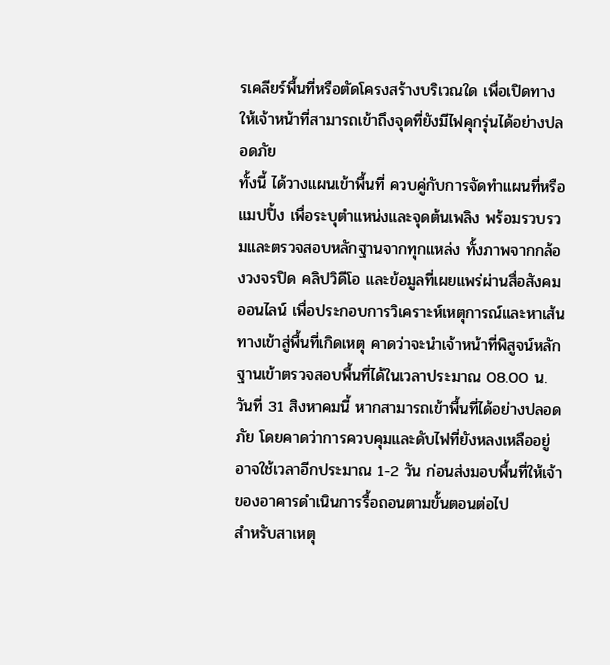รเคลียร์พื้นที่หรือตัดโครงสร้างบริเวณใด เพื่อเปิดทางให้เจ้าหน้าที่สามารถเข้าถึงจุดที่ยังมีไฟคุกรุ่นได้อย่างปลอดภัย
ทั้งนี้ ได้วางแผนเข้าพื้นที่ ควบคู่กับการจัดทำแผนที่หรือแมปปิ้ง เพื่อระบุตำแหน่งและจุดต้นเพลิง พร้อมรวบรวมและตรวจสอบหลักฐานจากทุกแหล่ง ทั้งภาพจากกล้องวงจรปิด คลิปวิดีโอ และข้อมูลที่เผยแพร่ผ่านสื่อสังคมออนไลน์ เพื่อประกอบการวิเคราะห์เหตุการณ์และหาเส้นทางเข้าสู่พื้นที่เกิดเหตุ คาดว่าจะนำเจ้าหน้าที่พิสูจน์หลักฐานเข้าตรวจสอบพื้นที่ได้ในเวลาประมาณ 08.00 น.วันที่ 31 สิงหาคมนี้ หากสามารถเข้าพื้นที่ได้อย่างปลอดภัย โดยคาดว่าการควบคุมและดับไฟที่ยังหลงเหลืออยู่อาจใช้เวลาอีกประมาณ 1-2 วัน ก่อนส่งมอบพื้นที่ให้เจ้าของอาคารดำเนินการรื้อถอนตามขั้นตอนต่อไป
สำหรับสาเหตุ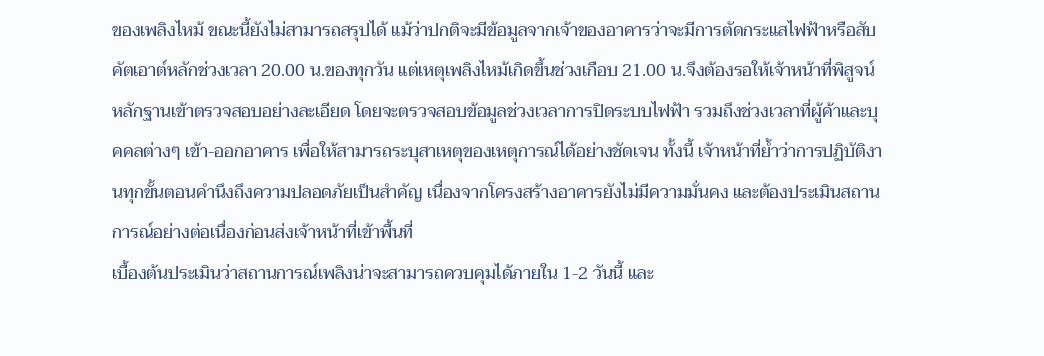ของเพลิงไหม้ ขณะนี้ยังไม่สามารถสรุปได้ แม้ว่าปกติจะมีข้อมูลจากเจ้าของอาคารว่าจะมีการตัดกระแสไฟฟ้าหรือสับคัตเอาต์หลักช่วงเวลา 20.00 น.ของทุกวัน แต่เหตุเพลิงไหม้เกิดขึ้นช่วงเกือบ 21.00 น.จึงต้องรอให้เจ้าหน้าที่พิสูจน์หลักฐานเข้าตรวจสอบอย่างละเอียด โดยจะตรวจสอบข้อมูลช่วงเวลาการปิดระบบไฟฟ้า รวมถึงช่วงเวลาที่ผู้ค้าและบุคคลต่างๆ เข้า-ออกอาคาร เพื่อให้สามารถระบุสาเหตุของเหตุการณ์ได้อย่างชัดเจน ทั้งนี้ เจ้าหน้าที่ย้ำว่าการปฏิบัติงานทุกขั้นตอนคำนึงถึงความปลอดภัยเป็นสำคัญ เนื่องจากโครงสร้างอาคารยังไม่มีความมั่นคง และต้องประเมินสถานการณ์อย่างต่อเนื่องก่อนส่งเจ้าหน้าที่เข้าพื้นที่
เบื้องต้นประเมินว่าสถานการณ์เพลิงน่าจะสามารถควบคุมได้ภายใน 1-2 วันนี้ และ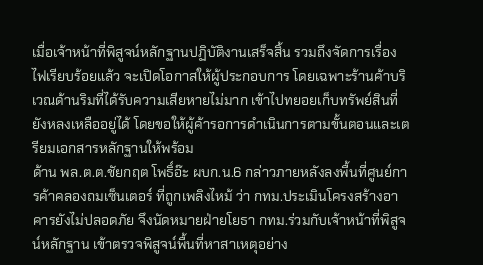เมื่อเจ้าหน้าที่พิสูจน์หลักฐานปฏิบัติงานเสร็จสิ้น รวมถึงจัดการเรื่องไฟเรียบร้อยแล้ว จะเปิดโอกาสให้ผู้ประกอบการ โดยเฉพาะร้านค้าบริเวณด้านริมที่ได้รับความเสียหายไม่มาก เข้าไปทยอยเก็บทรัพย์สินที่ยังหลงเหลืออยู่ได้ โดยขอให้ผู้ค้ารอการดำเนินการตามขั้นตอนและเตรียมเอกสารหลักฐานให้พร้อม
ด้าน พล.ต.ต.ชัยกฤต โพธิ์อ๊ะ ผบก.น.6 กล่าวภายหลังลงพื้นที่ศูนย์การค้าคลองถมเซ็นเตอร์ ที่ถูกเพลิงไหม้ ว่า กทม.ประเมินโครงสร้างอาคารยังไม่ปลอดภัย จึงนัดหมายฝ่ายโยธา กทม.ร่วมกับเจ้าหน้าที่พิสูจน์หลักฐาน เข้าตรวจพิสูจน์พื้นที่หาสาเหตุอย่าง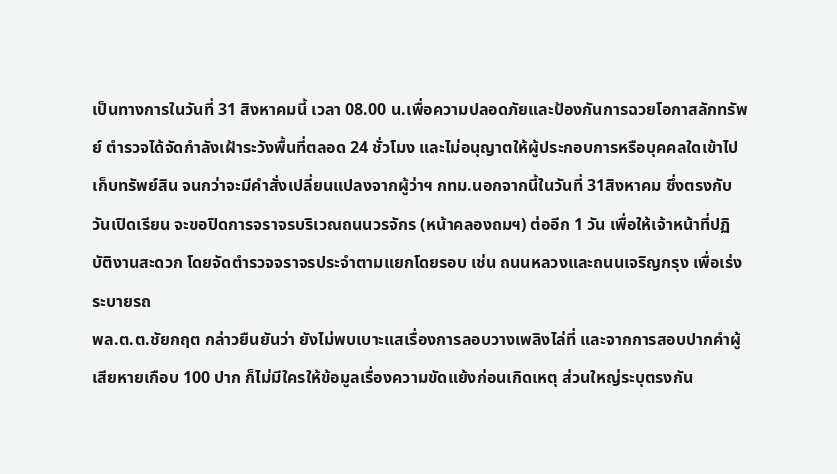เป็นทางการในวันที่ 31 สิงหาคมนี้ เวลา 08.00 น.เพื่อความปลอดภัยและป้องกันการฉวยโอกาสลักทรัพย์ ตำรวจได้จัดกำลังเฝ้าระวังพื้นที่ตลอด 24 ชั่วโมง และไม่อนุญาตให้ผู้ประกอบการหรือบุคคลใดเข้าไปเก็บทรัพย์สิน จนกว่าจะมีคำสั่งเปลี่ยนแปลงจากผู้ว่าฯ กทม.นอกจากนี้ในวันที่ 31สิงหาคม ซึ่งตรงกับวันเปิดเรียน จะขอปิดการจราจรบริเวณถนนวรจักร (หน้าคลองถมฯ) ต่ออีก 1 วัน เพื่อให้เจ้าหน้าที่ปฏิบัติงานสะดวก โดยจัดตำรวจจราจรประจำตามแยกโดยรอบ เช่น ถนนหลวงและถนนเจริญกรุง เพื่อเร่งระบายรถ
พล.ต.ต.ชัยกฤต กล่าวยืนยันว่า ยังไม่พบเบาะแสเรื่องการลอบวางเพลิงไล่ที่ และจากการสอบปากคำผู้เสียหายเกือบ 100 ปาก ก็ไม่มีใครให้ข้อมูลเรื่องความขัดแย้งก่อนเกิดเหตุ ส่วนใหญ่ระบุตรงกัน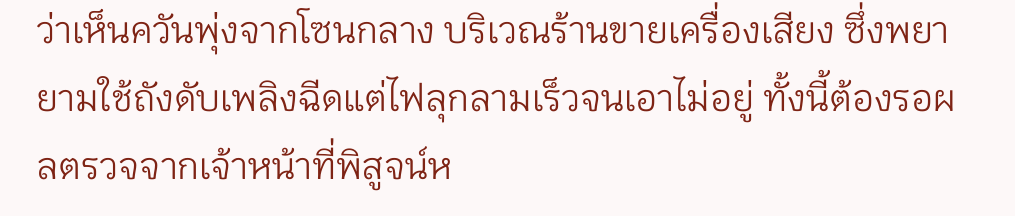ว่าเห็นควันพุ่งจากโซนกลาง บริเวณร้านขายเครื่องเสียง ซึ่งพยายามใช้ถังดับเพลิงฉีดแต่ไฟลุกลามเร็วจนเอาไม่อยู่ ทั้งนี้ต้องรอผลตรวจจากเจ้าหน้าที่พิสูจน์ห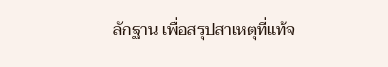ลักฐาน เพื่อสรุปสาเหตุที่แท้จ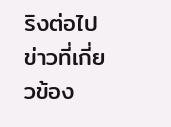ริงต่อไป
ข่าวที่เกี่ยวข้อง